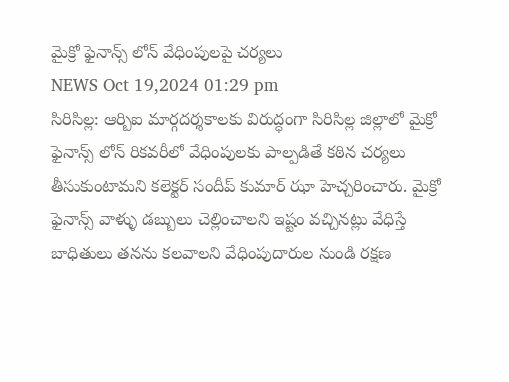మైక్రో ఫైనాన్స్ లోన్ వేధింపులపై చర్యలు
NEWS Oct 19,2024 01:29 pm
సిరిసిల్ల: ఆర్బిఐ మార్గదర్శకాలకు విరుద్ధంగా సిరిసిల్ల జిల్లాలో మైక్రో ఫైనాన్స్ లోన్ రికవరీలో వేధింపులకు పాల్పడితే కఠిన చర్యలు తీసుకుంటామని కలెక్టర్ సందీప్ కుమార్ ఝా హెచ్చరించారు. మైక్రో ఫైనాన్స్ వాళ్ళు డబ్బులు చెల్లించాలని ఇష్టం వచ్చినట్లు వేధిస్తే బాధితులు తనను కలవాలని వేధింపుదారుల నుండి రక్షణ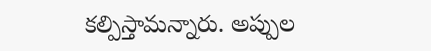కల్పిస్తామన్నారు. అప్పుల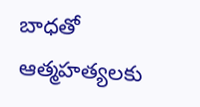బాధతో ఆత్మహత్యలకు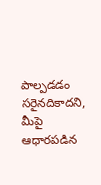పాల్పడడం సరైనదికాదని, మీపై ఆధారపడిన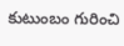కుటుంబం గురించి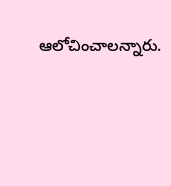ఆలోచించాలన్నారు.